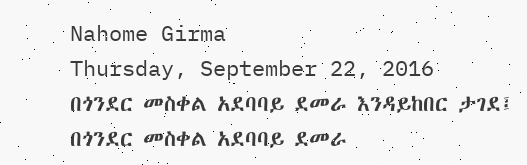Nahome Girma
Thursday, September 22, 2016
በጎንደር መስቀል አደባባይ ደመራ እንዳይከበር ታገደ፤
በጎንደር መስቀል አደባባይ ደመራ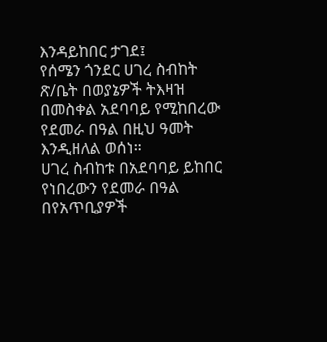እንዳይከበር ታገደ፤
የሰሜን ጎንደር ሀገረ ስብከት ጽ/ቤት በወያኔዎች ትእዛዝ በመስቀል አደባባይ የሚከበረው የደመራ በዓል በዚህ ዓመት እንዲዘለል ወሰነ።
ሀገረ ስብከቱ በአደባባይ ይከበር የነበረውን የደመራ በዓል በየአጥቢያዎች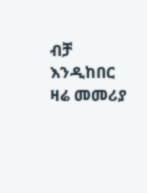ብቻ እንዲከበር ዛሬ መመሪያ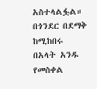አስተላልፏል። በጎንደር በደማቅ ከሚከበሩ በአላት አንዱ የመስቀል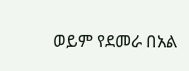ወይም የደመራ በአል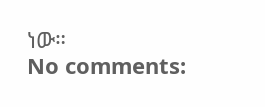ነው።
No comments: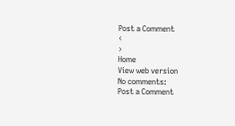Post a Comment
‹
›
Home
View web version
No comments:
Post a Comment